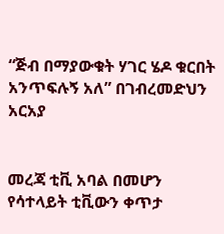“ጅብ በማያውቁት ሃገር ሄዶ ቁርበት አንጥፍሉኝ አለ” በገብረመድህን አርአያ


መረጃ ቲቪ አባል በመሆን የሳተላይት ቲቪውን ቀጥታ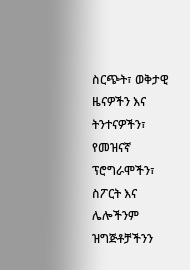ስርጭት፣ ወቅታዊ ዜናዎችን እና ትንተናዎችን፣ የመዝናኛ ፕሮግራሞችን፣ ስፖርት እና ሌሎችንም ዝግጅቶቻችንን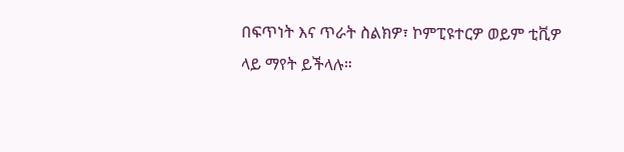በፍጥነት እና ጥራት ስልክዎ፣ ኮምፒዩተርዎ ወይም ቲቪዎ ላይ ማየት ይችላሉ።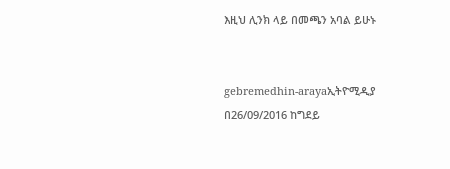እዚህ ሊንክ ላይ በመጫን አባል ይሁኑ


gebremedhin-arayaኢትዮሚዲያ በ26/09/2016 ከግደይ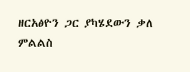ዘርአፅዮን ጋር ያካሄደውን ቃለ ምልልስ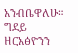አንብቤዋለሁ። ግደይ ዘርአፅዮንን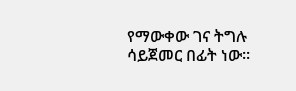የማውቀው ገና ትግሉ ሳይጀመር በፊት ነው።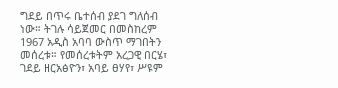ግደይ በጥሩ ቤተሰብ ያደገ ግለሰብ ነው። ትገሉ ሳይጀመር በመስከረም 1967 አዲስ አባባ ውስጥ ማገበትን መሰረቱ። የመሰረቱትም አረጋዊ በርሄ፣ ገደይ ዘርአፅዮን፣ አባይ ፀሃየ፣ ሥዩም